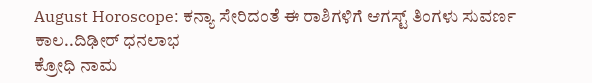August Horoscope: ಕನ್ಯಾ ಸೇರಿದಂತೆ ಈ ರಾಶಿಗಳಿಗೆ ಆಗಸ್ಟ್ ತಿಂಗಳು ಸುವರ್ಣ ಕಾಲ..ದಿಢೀರ್ ಧನಲಾಭ
ಕ್ರೋಧಿ ನಾಮ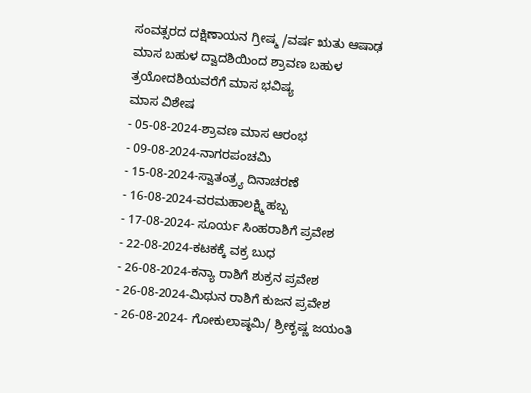ಸಂವತ್ಸರದ ದಕ್ಷಿಣಾಯನ ಗ್ರೀಷ್ಮ /ವರ್ಷ ಋತು ಆಷಾಢ ಮಾಸ ಬಹುಳ ದ್ವಾದಶಿಯಿಂದ ಶ್ರಾವಣ ಬಹುಳ ತ್ರಯೋದಶಿಯವರೆಗೆ ಮಾಸ ಭವಿಷ್ಯ
ಮಾಸ ವಿಶೇಷ
- 05-08-2024-ಶ್ರಾವಣ ಮಾಸ ಆರಂಭ
- 09-08-2024-ನಾಗರಪಂಚಮಿ
- 15-08-2024-ಸ್ವಾತಂತ್ರ್ಯ ದಿನಾಚರಣೆ
- 16-08-2024-ವರಮಹಾಲಕ್ಷ್ಮಿ ಹಬ್ಬ
- 17-08-2024- ಸೂರ್ಯ ಸಿಂಹರಾಶಿಗೆ ಪ್ರವೇಶ
- 22-08-2024-ಕಟಕಕ್ಕೆ ವಕ್ರ ಬುಧ
- 26-08-2024-ಕನ್ಯಾ ರಾಶಿಗೆ ಶುಕ್ರನ ಪ್ರವೇಶ
- 26-08-2024-ಮಿಥುನ ರಾಶಿಗೆ ಕುಜನ ಪ್ರವೇಶ
- 26-08-2024- ಗೋಕುಲಾಷ್ಠಮಿ/ ಶ್ರೀಕೃಷ್ಣ ಜಯಂತಿ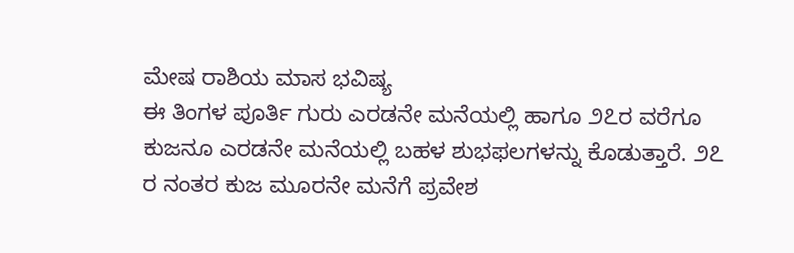ಮೇಷ ರಾಶಿಯ ಮಾಸ ಭವಿಷ್ಯ
ಈ ತಿಂಗಳ ಪೂರ್ತಿ ಗುರು ಎರಡನೇ ಮನೆಯಲ್ಲಿ ಹಾಗೂ ೨೭ರ ವರೆಗೂ ಕುಜನೂ ಎರಡನೇ ಮನೆಯಲ್ಲಿ ಬಹಳ ಶುಭಫಲಗಳನ್ನು ಕೊಡುತ್ತಾರೆ. ೨೭ ರ ನಂತರ ಕುಜ ಮೂರನೇ ಮನೆಗೆ ಪ್ರವೇಶ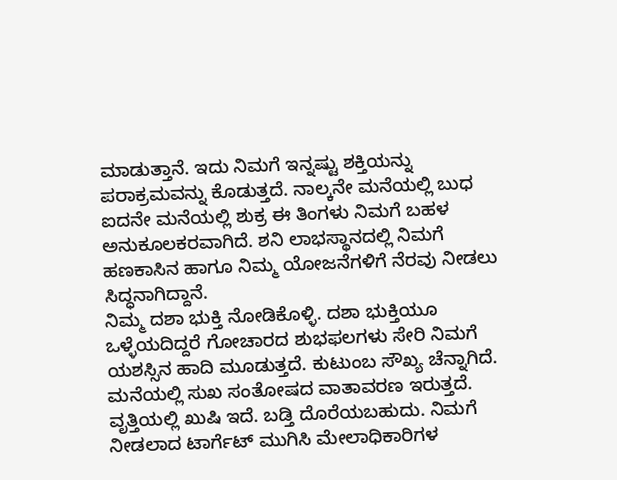ಮಾಡುತ್ತಾನೆ. ಇದು ನಿಮಗೆ ಇನ್ನಷ್ಟು ಶಕ್ತಿಯನ್ನು ಪರಾಕ್ರಮವನ್ನು ಕೊಡುತ್ತದೆ. ನಾಲ್ಕನೇ ಮನೆಯಲ್ಲಿ ಬುಧ ಐದನೇ ಮನೆಯಲ್ಲಿ ಶುಕ್ರ ಈ ತಿಂಗಳು ನಿಮಗೆ ಬಹಳ ಅನುಕೂಲಕರವಾಗಿದೆ. ಶನಿ ಲಾಭಸ್ಥಾನದಲ್ಲಿ ನಿಮಗೆ ಹಣಕಾಸಿನ ಹಾಗೂ ನಿಮ್ಮ ಯೋಜನೆಗಳಿಗೆ ನೆರವು ನೀಡಲು ಸಿದ್ಧನಾಗಿದ್ದಾನೆ.
ನಿಮ್ಮ ದಶಾ ಭುಕ್ತಿ ನೋಡಿಕೊಳ್ಳಿ. ದಶಾ ಭುಕ್ತಿಯೂ ಒಳ್ಳೆಯದಿದ್ದರೆ ಗೋಚಾರದ ಶುಭಫಲಗಳು ಸೇರಿ ನಿಮಗೆ ಯಶಸ್ಸಿನ ಹಾದಿ ಮೂಡುತ್ತದೆ. ಕುಟುಂಬ ಸೌಖ್ಯ ಚೆನ್ನಾಗಿದೆ. ಮನೆಯಲ್ಲಿ ಸುಖ ಸಂತೋಷದ ವಾತಾವರಣ ಇರುತ್ತದೆ. ವೃತ್ತಿಯಲ್ಲಿ ಖುಷಿ ಇದೆ. ಬಡ್ತಿ ದೊರೆಯಬಹುದು. ನಿಮಗೆ ನೀಡಲಾದ ಟಾರ್ಗೆಟ್ ಮುಗಿಸಿ ಮೇಲಾಧಿಕಾರಿಗಳ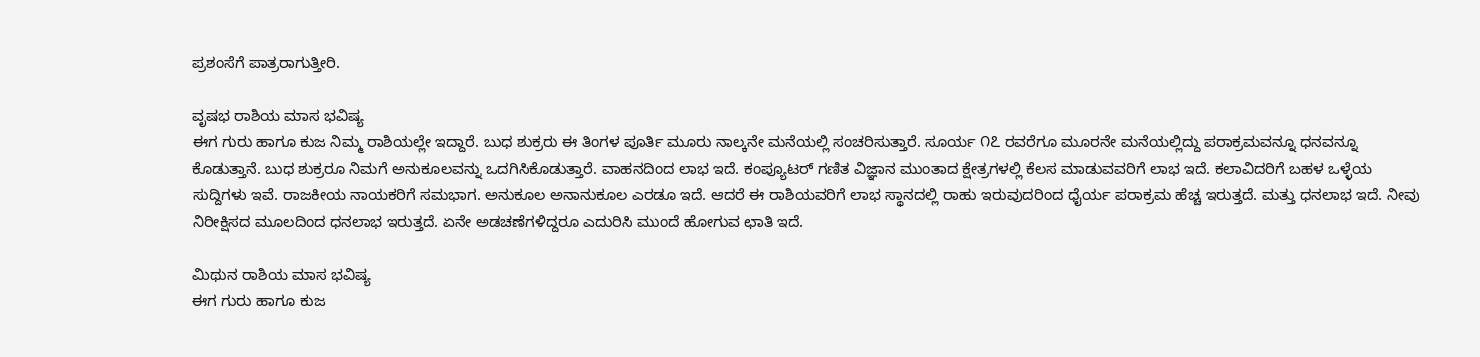ಪ್ರಶಂಸೆಗೆ ಪಾತ್ರರಾಗುತ್ತೀರಿ.

ವೃಷಭ ರಾಶಿಯ ಮಾಸ ಭವಿಷ್ಯ
ಈಗ ಗುರು ಹಾಗೂ ಕುಜ ನಿಮ್ಮ ರಾಶಿಯಲ್ಲೇ ಇದ್ದಾರೆ. ಬುಧ ಶುಕ್ರರು ಈ ತಿಂಗಳ ಪೂರ್ತಿ ಮೂರು ನಾಲ್ಕನೇ ಮನೆಯಲ್ಲಿ ಸಂಚರಿಸುತ್ತಾರೆ. ಸೂರ್ಯ ೧೭ ರವರೆಗೂ ಮೂರನೇ ಮನೆಯಲ್ಲಿದ್ದು ಪರಾಕ್ರಮವನ್ನೂ ಧನವನ್ನೂ ಕೊಡುತ್ತಾನೆ. ಬುಧ ಶುಕ್ರರೂ ನಿಮಗೆ ಅನುಕೂಲವನ್ನು ಒದಗಿಸಿಕೊಡುತ್ತಾರೆ. ವಾಹನದಿಂದ ಲಾಭ ಇದೆ. ಕಂಪ್ಯೂಟರ್ ಗಣಿತ ವಿಜ್ಞಾನ ಮುಂತಾದ ಕ್ಷೇತ್ರಗಳಲ್ಲಿ ಕೆಲಸ ಮಾಡುವವರಿಗೆ ಲಾಭ ಇದೆ. ಕಲಾವಿದರಿಗೆ ಬಹಳ ಒಳ್ಳೆಯ ಸುದ್ದಿಗಳು ಇವೆ. ರಾಜಕೀಯ ನಾಯಕರಿಗೆ ಸಮಭಾಗ. ಅನುಕೂಲ ಅನಾನುಕೂಲ ಎರಡೂ ಇದೆ. ಆದರೆ ಈ ರಾಶಿಯವರಿಗೆ ಲಾಭ ಸ್ಥಾನದಲ್ಲಿ ರಾಹು ಇರುವುದರಿಂದ ಧೈರ್ಯ ಪರಾಕ್ರಮ ಹೆಚ್ಚ ಇರುತ್ತದೆ. ಮತ್ತು ಧನಲಾಭ ಇದೆ. ನೀವು ನಿರೀಕ್ಷಿಸದ ಮೂಲದಿಂದ ಧನಲಾಭ ಇರುತ್ತದೆ. ಏನೇ ಅಡಚಣೆಗಳಿದ್ದರೂ ಎದುರಿಸಿ ಮುಂದೆ ಹೋಗುವ ಛಾತಿ ಇದೆ.

ಮಿಥುನ ರಾಶಿಯ ಮಾಸ ಭವಿಷ್ಯ
ಈಗ ಗುರು ಹಾಗೂ ಕುಜ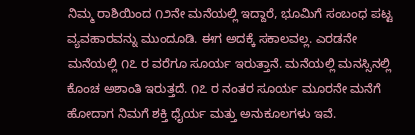ನಿಮ್ಮ ರಾಶಿಯಿಂದ ೧೨ನೇ ಮನೆಯಲ್ಲಿ ಇದ್ದಾರೆ, ಭೂಮಿಗೆ ಸಂಬಂಧ ಪಟ್ಟ ವ್ಯವಹಾರವನ್ನು ಮುಂದೂಡಿ. ಈಗ ಅದಕ್ಕೆ ಸಕಾಲವಲ್ಲ. ಎರಡನೇ ಮನೆಯಲ್ಲಿ ೧೭ ರ ವರೆಗೂ ಸೂರ್ಯ ಇರುತ್ತಾನೆ. ಮನೆಯಲ್ಲಿ ಮನಸ್ಸಿನಲ್ಲಿ ಕೊಂಚ ಅಶಾಂತಿ ಇರುತ್ತದೆ. ೧೭ ರ ನಂತರ ಸೂರ್ಯ ಮೂರನೇ ಮನೆಗೆ ಹೋದಾಗ ನಿಮಗೆ ಶಕ್ತಿ ಧೈರ್ಯ ಮತ್ತು ಅನುಕೂಲಗಳು ಇವೆ.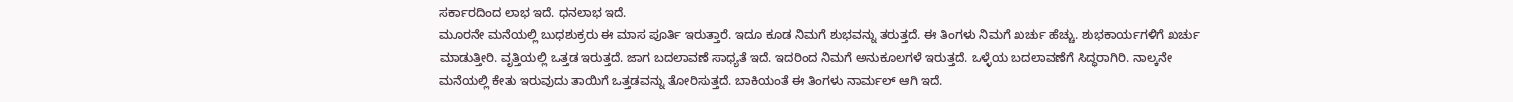ಸರ್ಕಾರದಿಂದ ಲಾಭ ಇದೆ. ಧನಲಾಭ ಇದೆ.
ಮೂರನೇ ಮನೆಯಲ್ಲಿ ಬುಧಶುಕ್ರರು ಈ ಮಾಸ ಪೂರ್ತಿ ಇರುತ್ತಾರೆ. ಇದೂ ಕೂಡ ನಿಮಗೆ ಶುಭವನ್ನು ತರುತ್ತದೆ. ಈ ತಿಂಗಳು ನಿಮಗೆ ಖರ್ಚು ಹೆಚ್ಚು. ಶುಭಕಾರ್ಯಗಳಿಗೆ ಖರ್ಚು ಮಾಡುತ್ತೀರಿ. ವೃತ್ತಿಯಲ್ಲಿ ಒತ್ತಡ ಇರುತ್ತದೆ. ಜಾಗ ಬದಲಾವಣೆ ಸಾಧ್ಯತೆ ಇದೆ. ಇದರಿಂದ ನಿಮಗೆ ಅನುಕೂಲಗಳೆ ಇರುತ್ತದೆ. ಒಳ್ಳೆಯ ಬದಲಾವಣೆಗೆ ಸಿದ್ಧರಾಗಿರಿ. ನಾಲ್ಕನೇ ಮನೆಯಲ್ಲಿ ಕೇತು ಇರುವುದು ತಾಯಿಗೆ ಒತ್ತಡವನ್ನು ತೋರಿಸುತ್ತದೆ. ಬಾಕಿಯಂತೆ ಈ ತಿಂಗಳು ನಾರ್ಮಲ್ ಆಗಿ ಇದೆ.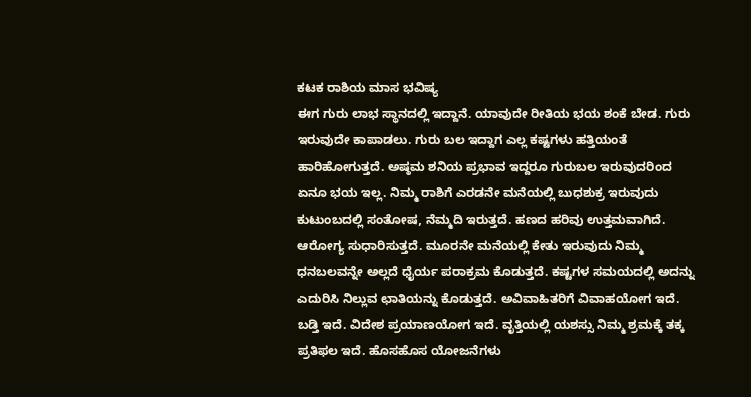ಕಟಕ ರಾಶಿಯ ಮಾಸ ಭವಿಷ್ಯ
ಈಗ ಗುರು ಲಾಭ ಸ್ಥಾನದಲ್ಲಿ ಇದ್ದಾನೆ. ಯಾವುದೇ ರೀತಿಯ ಭಯ ಶಂಕೆ ಬೇಡ. ಗುರು ಇರುವುದೇ ಕಾಪಾಡಲು. ಗುರು ಬಲ ಇದ್ದಾಗ ಎಲ್ಲ ಕಷ್ಟಗಳು ಹತ್ತಿಯಂತೆ ಹಾರಿಹೋಗುತ್ತದೆ. ಅಷ್ಠಮ ಶನಿಯ ಪ್ರಭಾವ ಇದ್ದರೂ ಗುರುಬಲ ಇರುವುದರಿಂದ ಏನೂ ಭಯ ಇಲ್ಲ. ನಿಮ್ಮ ರಾಶಿಗೆ ಎರಡನೇ ಮನೆಯಲ್ಲಿ ಬುಧಶುಕ್ರ ಇರುವುದು ಕುಟುಂಬದಲ್ಲಿ ಸಂತೋಷ, ನೆಮ್ಮದಿ ಇರುತ್ತದೆ. ಹಣದ ಹರಿವು ಉತ್ತಮವಾಗಿದೆ.
ಆರೋಗ್ಯ ಸುಧಾರಿಸುತ್ತದೆ. ಮೂರನೇ ಮನೆಯಲ್ಲಿ ಕೇತು ಇರುವುದು ನಿಮ್ಮ ಧನಬಲವನ್ನೇ ಅಲ್ಲದೆ ಧೈರ್ಯ ಪರಾಕ್ರಮ ಕೊಡುತ್ತದೆ. ಕಷ್ಟಗಳ ಸಮಯದಲ್ಲಿ ಅದನ್ನು ಎದುರಿಸಿ ನಿಲ್ಲುವ ಛಾತಿಯನ್ನು ಕೊಡುತ್ತದೆ. ಅವಿವಾಹಿತರಿಗೆ ವಿವಾಹಯೋಗ ಇದೆ. ಬಡ್ತಿ ಇದೆ. ವಿದೇಶ ಪ್ರಯಾಣಯೋಗ ಇದೆ. ವೃತ್ತಿಯಲ್ಲಿ ಯಶಸ್ಸು ನಿಮ್ಮ ಶ್ರಮಕ್ಕೆ ತಕ್ಕ ಪ್ರತಿಫಲ ಇದೆ. ಹೊಸಹೊಸ ಯೋಜನೆಗಳು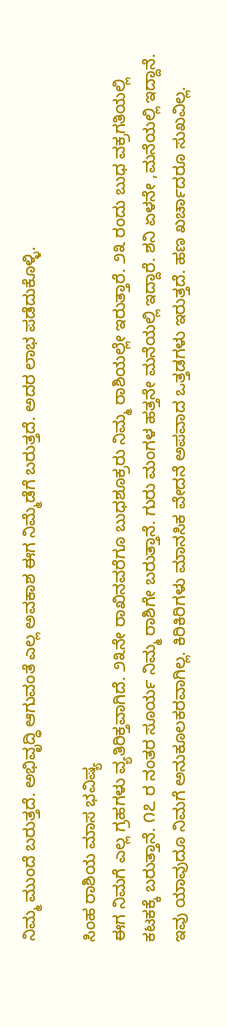ನಿಮ್ಮ ಮುಂದೆ ಬರುತ್ತದೆ. ಅಭಿವೃದ್ಧಿ ಆಗುವಂತೆ ಎಲ್ಲ ಅವಕಾಶ ಈಗ ನಿಮ್ಮೆಡೆಗೆ ಬರುತ್ತದೆ. ಅದರ ಲಾಭ ಪಡೆದುಕೊಳ್ಳಿ.

ಸಿಂಹ ರಾಶಿಯ ಮಾಸ ಭವಿಷ್ಯ
ಈಗ ನಿಮಗೆ ಎಲ್ಲ ಗ್ರಹಗಳು ವ್ಯತಿರಿಕ್ತವಾಗಿದೆ. ೨೩ನೇ ರಾಖಿನವರೆಗೂ ಬುಧಶೂಕ್ರರು ನಿಮ್ಮ ರಾಶಿಯಲ್ಲೇ ಇರುತ್ತಾರೆ. ೨೩ ರಂದು ಬುಧ ವಕ್ರಗತಿಯಲ್ಲಿ ಕಟಕಕ್ಕೆ ಬರುತ್ತಾನೆ. ೧೭ ರ ನಂತರ ಸೂರ್ಯ ನಿಮ್ಮ ರಾಶಿಗೇ ಬರುತ್ತಾನೆ. ಗುರು ಮಂಗಳ ಹತ್ತನೇ ಮನೆಯಲ್ಲಿ ಇದ್ದಾರೆ. ಶನಿ ಏಳನೇ ,ಮನೆಯಲ್ಲಿ ಇದ್ದಾನೆ. ಇವು ಯಾವುದೂ ನಿಮಗೆ ಅನುಕೂಲಕರವಾಗಿಲ್ಲ. ಕಿರಿಕಿರಿಗಳು ಮಾನಸಿಕ ವೇದನೆ ಅಪವಾದ ಒತ್ತಡಗಳು ಇರುತ್ತದೆ. ಹಣ ಖರ್ಚಾದರೂ ಸುಖವಿಲ್ಲ.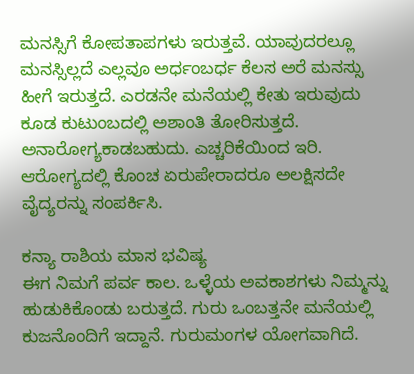ಮನಸ್ಸಿಗೆ ಕೋಪತಾಪಗಳು ಇರುತ್ತವೆ. ಯಾವುದರಲ್ಲೂ ಮನಸ್ಸಿಲ್ಲದೆ ಎಲ್ಲವೂ ಅರ್ಧಂಬರ್ಧ ಕೆಲಸ ಅರೆ ಮನಸ್ಸು ಹೀಗೆ ಇರುತ್ತದೆ. ಎರಡನೇ ಮನೆಯಲ್ಲಿ ಕೇತು ಇರುವುದು ಕೂಡ ಕುಟುಂಬದಲ್ಲಿ ಅಶಾಂತಿ ತೋರಿಸುತ್ತದೆ. ಅನಾರೋಗ್ಯಕಾಡಬಹುದು. ಎಚ್ಚರಿಕೆಯಿಂದ ಇರಿ. ಆರೋಗ್ಯದಲ್ಲಿ ಕೊಂಚ ಏರುಪೇರಾದರೂ ಅಲಕ್ಷಿಸದೇ ವೈದ್ಯರನ್ನು ಸಂಪರ್ಕಿಸಿ.

ಕನ್ಯಾ ರಾಶಿಯ ಮಾಸ ಭವಿಷ್ಯ
ಈಗ ನಿಮಗೆ ಪರ್ವ ಕಾಲ. ಒಳ್ಳೆಯ ಅವಕಾಶಗಳು ನಿಮ್ಮನ್ನು ಹುಡುಕಿಕೊಂಡು ಬರುತ್ತದೆ. ಗುರು ಒಂಬತ್ತನೇ ಮನೆಯಲ್ಲಿ ಕುಜನೊಂದಿಗೆ ಇದ್ದಾನೆ. ಗುರುಮಂಗಳ ಯೋಗವಾಗಿದೆ.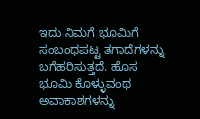ಇದು ನಿಮಗೆ ಭೂಮಿಗೆ ಸಂಬಂಧಪಟ್ಟ ತಗಾದೆಗಳನ್ನು ಬಗೆಹರಿಸುತ್ತದೆ. ಹೊಸ ಭೂಮಿ ಕೊಳ್ಳುವಂಥ ಅವಾಕಾಶಗಳನ್ನು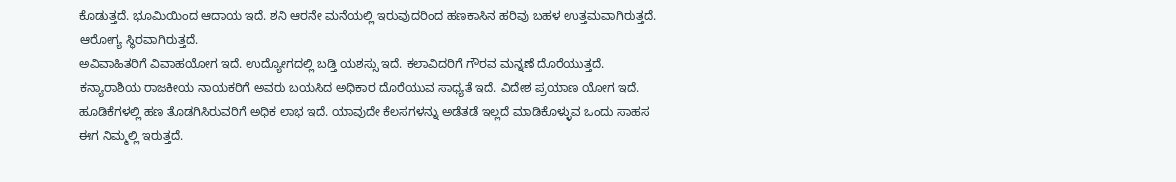ಕೊಡುತ್ತದೆ. ಭೂಮಿಯಿಂದ ಆದಾಯ ಇದೆ. ಶನಿ ಆರನೇ ಮನೆಯಲ್ಲಿ ಇರುವುದರಿಂದ ಹಣಕಾಸಿನ ಹರಿವು ಬಹಳ ಉತ್ತಮವಾಗಿರುತ್ತದೆ. ಆರೋಗ್ಯ ಸ್ಥಿರವಾಗಿರುತ್ತದೆ.
ಅವಿವಾಹಿತರಿಗೆ ವಿವಾಹಯೋಗ ಇದೆ. ಉದ್ಯೋಗದಲ್ಲಿ ಬಡ್ತಿ ಯಶಸ್ಸು ಇದೆ. ಕಲಾವಿದರಿಗೆ ಗೌರವ ಮನ್ನಣೆ ದೊರೆಯುತ್ತದೆ. ಕನ್ಯಾರಾಶಿಯ ರಾಜಕೀಯ ನಾಯಕರಿಗೆ ಅವರು ಬಯಸಿದ ಅಧಿಕಾರ ದೊರೆಯುವ ಸಾಧ್ಯತೆ ಇದೆ. ವಿದೇಶ ಪ್ರಯಾಣ ಯೋಗ ಇದೆ. ಹೂಡಿಕೆಗಳಲ್ಲಿ ಹಣ ತೊಡಗಿಸಿರುವರಿಗೆ ಅಧಿಕ ಲಾಭ ಇದೆ. ಯಾವುದೇ ಕೆಲಸಗಳನ್ನು ಅಡೆತಡೆ ಇಲ್ಲದೆ ಮಾಡಿಕೊಳ್ಳುವ ಒಂದು ಸಾಹಸ ಈಗ ನಿಮ್ಮಲ್ಲಿ ಇರುತ್ತದೆ.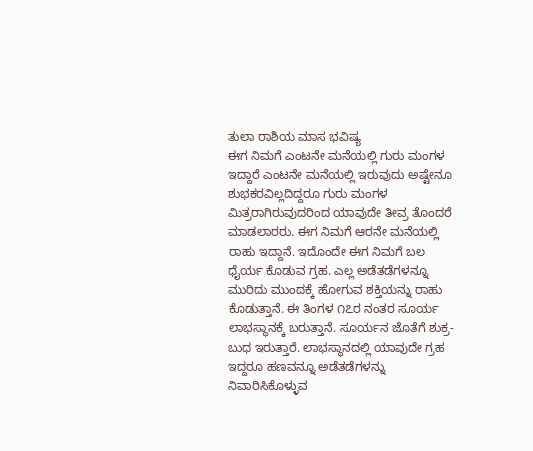ತುಲಾ ರಾಶಿಯ ಮಾಸ ಭವಿಷ್ಯ
ಈಗ ನಿಮಗೆ ಎಂಟನೇ ಮನೆಯಲ್ಲಿ ಗುರು ಮಂಗಳ ಇದ್ದಾರೆ ಎಂಟನೇ ಮನೆಯಲ್ಲಿ ಇರುವುದು ಅಷ್ಟೇನೂ ಶುಭಕರವಿಲ್ಲದಿದ್ದರೂ ಗುರು ಮಂಗಳ ಮಿತ್ರರಾಗಿರುವುದರಿಂದ ಯಾವುದೇ ತೀವ್ರ ತೊಂದರೆ ಮಾಡಲಾರರು. ಈಗ ನಿಮಗೆ ಆರನೇ ಮನೆಯಲ್ಲಿ ರಾಹು ಇದ್ದಾನೆ. ಇದೊಂದೇ ಈಗ ನಿಮಗೆ ಬಲ ಧೈರ್ಯ ಕೊಡುವ ಗ್ರಹ. ಎಲ್ಲ ಅಡೆತಡೆಗಳನ್ನೂ ಮುರಿದು ಮುಂದಕ್ಕೆ ಹೋಗುವ ಶಕ್ತಿಯನ್ನು ರಾಹು ಕೊಡುತ್ತಾನೆ. ಈ ತಿಂಗಳ ೧೭ರ ನಂತರ ಸೂರ್ಯ ಲಾಭಸ್ಥಾನಕ್ಕೆ ಬರುತ್ತಾನೆ. ಸೂರ್ಯನ ಜೊತೆಗೆ ಶುಕ್ರ-ಬುಧ ಇರುತ್ತಾರೆ. ಲಾಭಸ್ಥಾನದಲ್ಲಿ ಯಾವುದೇ ಗ್ರಹ ಇದ್ದರೂ ಹಣವನ್ನೂ ಅಡೆತಡೆಗಳನ್ನು ನಿವಾರಿಸಿಕೊಳ್ಳುವ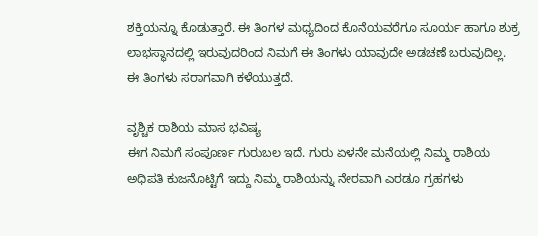ಶಕ್ತಿಯನ್ನೂ ಕೊಡುತ್ತಾರೆ. ಈ ತಿಂಗಳ ಮಧ್ಯದಿಂದ ಕೊನೆಯವರೆಗೂ ಸೂರ್ಯ ಹಾಗೂ ಶುಕ್ರ ಲಾಭಸ್ಥಾನದಲ್ಲಿ ಇರುವುದರಿಂದ ನಿಮಗೆ ಈ ತಿಂಗಳು ಯಾವುದೇ ಅಡಚಣೆ ಬರುವುದಿಲ್ಲ. ಈ ತಿಂಗಳು ಸರಾಗವಾಗಿ ಕಳೆಯುತ್ತದೆ.

ವೃಶ್ಚಿಕ ರಾಶಿಯ ಮಾಸ ಭವಿಷ್ಯ
ಈಗ ನಿಮಗೆ ಸಂಪೂರ್ಣ ಗುರುಬಲ ಇದೆ. ಗುರು ಏಳನೇ ಮನೆಯಲ್ಲಿ ನಿಮ್ಮ ರಾಶಿಯ ಅಧಿಪತಿ ಕುಜನೊಟ್ಟಿಗೆ ಇದ್ದು ನಿಮ್ಮ ರಾಶಿಯನ್ನು ನೇರವಾಗಿ ಎರಡೂ ಗ್ರಹಗಳು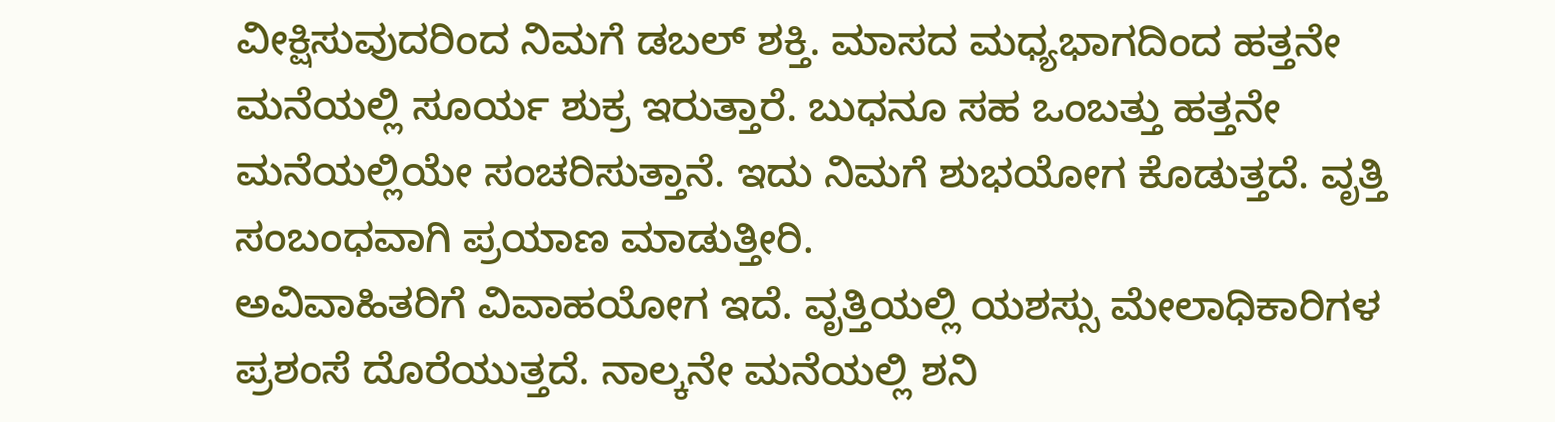ವೀಕ್ಷಿಸುವುದರಿಂದ ನಿಮಗೆ ಡಬಲ್ ಶಕ್ತಿ. ಮಾಸದ ಮಧ್ಯಭಾಗದಿಂದ ಹತ್ತನೇ ಮನೆಯಲ್ಲಿ ಸೂರ್ಯ ಶುಕ್ರ ಇರುತ್ತಾರೆ. ಬುಧನೂ ಸಹ ಒಂಬತ್ತು ಹತ್ತನೇ ಮನೆಯಲ್ಲಿಯೇ ಸಂಚರಿಸುತ್ತಾನೆ. ಇದು ನಿಮಗೆ ಶುಭಯೋಗ ಕೊಡುತ್ತದೆ. ವೃತ್ತಿ ಸಂಬಂಧವಾಗಿ ಪ್ರಯಾಣ ಮಾಡುತ್ತೀರಿ.
ಅವಿವಾಹಿತರಿಗೆ ವಿವಾಹಯೋಗ ಇದೆ. ವೃತ್ತಿಯಲ್ಲಿ ಯಶಸ್ಸು ಮೇಲಾಧಿಕಾರಿಗಳ ಪ್ರಶಂಸೆ ದೊರೆಯುತ್ತದೆ. ನಾಲ್ಕನೇ ಮನೆಯಲ್ಲಿ ಶನಿ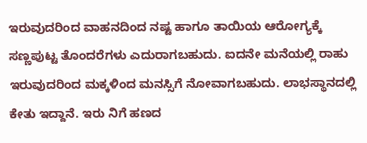ಇರುವುದರಿಂದ ವಾಹನದಿಂದ ನಷ್ಟ ಹಾಗೂ ತಾಯಿಯ ಆರೋಗ್ಯಕ್ಕೆ ಸಣ್ಣಪುಟ್ಟ ತೊಂದರೆಗಳು ಎದುರಾಗಬಹುದು. ಐದನೇ ಮನೆಯಲ್ಲಿ ರಾಹು ಇರುವುದರಿಂದ ಮಕ್ಕಳಿಂದ ಮನಸ್ಸಿಗೆ ನೋವಾಗಬಹುದು. ಲಾಭಸ್ಥಾನದಲ್ಲಿ ಕೇತು ಇದ್ದಾನೆ. ಇರು ನಿಗೆ ಹಣದ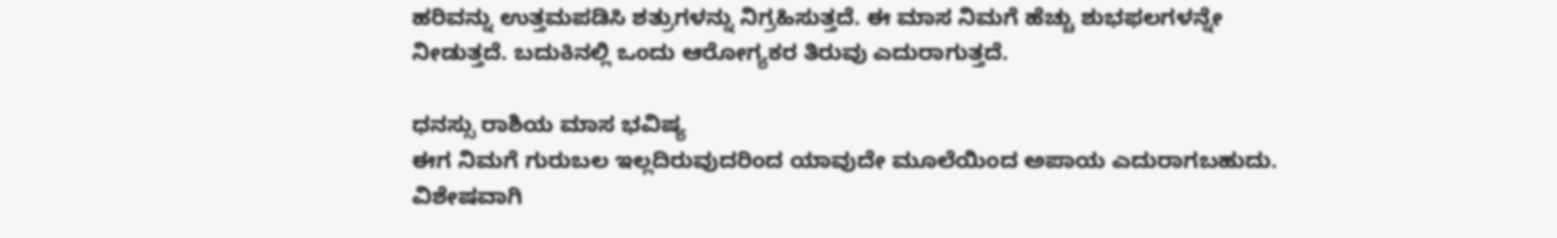ಹರಿವನ್ನು ಉತ್ತಮಪಡಿಸಿ ಶತ್ರುಗಳನ್ನು ನಿಗ್ರಹಿಸುತ್ತದೆ. ಈ ಮಾಸ ನಿಮಗೆ ಹೆಚ್ಚು ಶುಭಫಲಗಳನ್ನೇ ನೀಡುತ್ತದೆ. ಬದುಕಿನಲ್ಲಿ ಒಂದು ಆರೋಗ್ಯಕರ ತಿರುವು ಎದುರಾಗುತ್ತದೆ.

ಧನಸ್ಸು ರಾಶಿಯ ಮಾಸ ಭವಿಷ್ಯ
ಈಗ ನಿಮಗೆ ಗುರುಬಲ ಇಲ್ಲದಿರುವುದರಿಂದ ಯಾವುದೇ ಮೂಲೆಯಿಂದ ಅಪಾಯ ಎದುರಾಗಬಹುದು. ವಿಶೇಷವಾಗಿ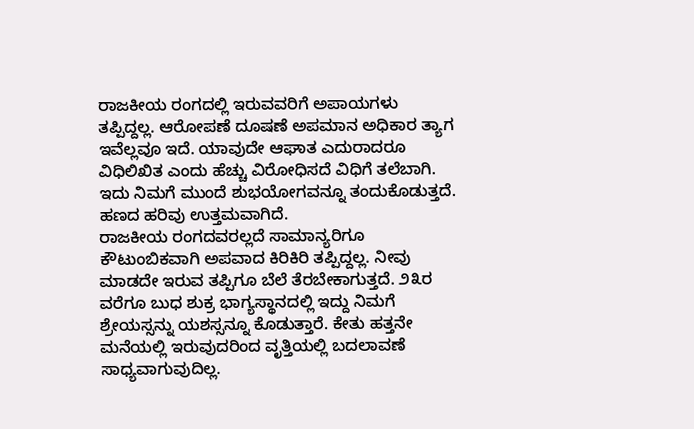ರಾಜಕೀಯ ರಂಗದಲ್ಲಿ ಇರುವವರಿಗೆ ಅಪಾಯಗಳು ತಪ್ಪಿದ್ದಲ್ಲ. ಆರೋಪಣೆ ದೂಷಣೆ ಅಪಮಾನ ಅಧಿಕಾರ ತ್ಯಾಗ ಇವೆಲ್ಲವೂ ಇದೆ. ಯಾವುದೇ ಆಘಾತ ಎದುರಾದರೂ ವಿಧಿಲಿಖಿತ ಎಂದು ಹೆಚ್ಚು ವಿರೋಧಿಸದೆ ವಿಧಿಗೆ ತಲೆಬಾಗಿ. ಇದು ನಿಮಗೆ ಮುಂದೆ ಶುಭಯೋಗವನ್ನೂ ತಂದುಕೊಡುತ್ತದೆ. ಹಣದ ಹರಿವು ಉತ್ತಮವಾಗಿದೆ.
ರಾಜಕೀಯ ರಂಗದವರಲ್ಲದೆ ಸಾಮಾನ್ಯರಿಗೂ ಕೌಟುಂಬಿಕವಾಗಿ ಅಪವಾದ ಕಿರಿಕಿರಿ ತಪ್ಪಿದ್ದಲ್ಲ. ನೀವು ಮಾಡದೇ ಇರುವ ತಪ್ಪಿಗೂ ಬೆಲೆ ತೆರಬೇಕಾಗುತ್ತದೆ. ೨೩ರ ವರೆಗೂ ಬುಧ ಶುಕ್ರ ಭಾಗ್ಯಸ್ಥಾನದಲ್ಲಿ ಇದ್ದು ನಿಮಗೆ ಶ್ರೇಯಸ್ಸನ್ನು ಯಶಸ್ಸನ್ನೂ ಕೊಡುತ್ತಾರೆ. ಕೇತು ಹತ್ತನೇ ಮನೆಯಲ್ಲಿ ಇರುವುದರಿಂದ ವೃತ್ತಿಯಲ್ಲಿ ಬದಲಾವಣೆ ಸಾಧ್ಯವಾಗುವುದಿಲ್ಲ.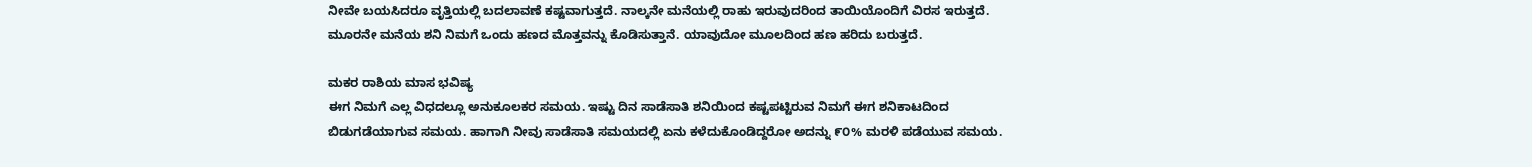ನೀವೇ ಬಯಸಿದರೂ ವೃತ್ತಿಯಲ್ಲಿ ಬದಲಾವಣೆ ಕಷ್ಟವಾಗುತ್ತದೆ. ನಾಲ್ಕನೇ ಮನೆಯಲ್ಲಿ ರಾಹು ಇರುವುದರಿಂದ ತಾಯಿಯೊಂದಿಗೆ ವಿರಸ ಇರುತ್ತದೆ. ಮೂರನೇ ಮನೆಯ ಶನಿ ನಿಮಗೆ ಒಂದು ಹಣದ ಮೊತ್ತವನ್ನು ಕೊಡಿಸುತ್ತಾನೆ. ಯಾವುದೋ ಮೂಲದಿಂದ ಹಣ ಹರಿದು ಬರುತ್ತದೆ.

ಮಕರ ರಾಶಿಯ ಮಾಸ ಭವಿಷ್ಯ
ಈಗ ನಿಮಗೆ ಎಲ್ಲ ವಿಧದಲ್ಲೂ ಅನುಕೂಲಕರ ಸಮಯ. ಇಷ್ಟು ದಿನ ಸಾಡೆಸಾತಿ ಶನಿಯಿಂದ ಕಷ್ಟಪಟ್ಟಿರುವ ನಿಮಗೆ ಈಗ ಶನಿಕಾಟದಿಂದ ಬಿಡುಗಡೆಯಾಗುವ ಸಮಯ. ಹಾಗಾಗಿ ನೀವು ಸಾಡೆಸಾತಿ ಸಮಯದಲ್ಲಿ ಏನು ಕಳೆದುಕೊಂಡಿದ್ದರೋ ಅದನ್ನು ೯೦% ಮರಳಿ ಪಡೆಯುವ ಸಮಯ.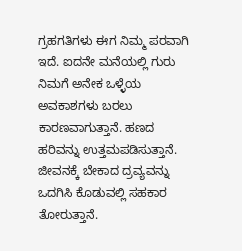ಗ್ರಹಗತಿಗಳು ಈಗ ನಿಮ್ಮ ಪರವಾಗಿ ಇದೆ. ಐದನೇ ಮನೆಯಲ್ಲಿ ಗುರು ನಿಮಗೆ ಅನೇಕ ಒಳ್ಳೆಯ ಅವಕಾಶಗಳು ಬರಲು ಕಾರಣವಾಗುತ್ತಾನೆ. ಹಣದ ಹರಿವನ್ನು ಉತ್ತಮಪಡಿಸುತ್ತಾನೆ.
ಜೀವನಕ್ಕೆ ಬೇಕಾದ ದ್ರವ್ಯವನ್ನು ಒದಗಿಸಿ ಕೊಡುವಲ್ಲಿ ಸಹಕಾರ ತೋರುತ್ತಾನೆ.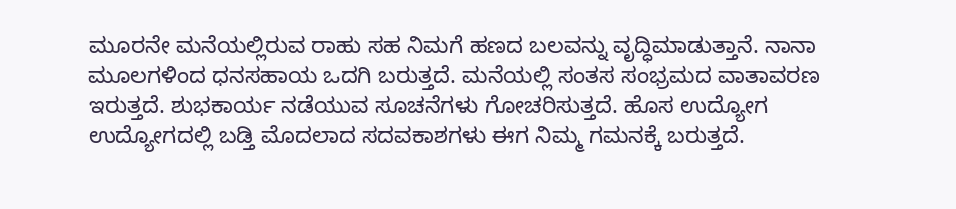ಮೂರನೇ ಮನೆಯಲ್ಲಿರುವ ರಾಹು ಸಹ ನಿಮಗೆ ಹಣದ ಬಲವನ್ನು ವೃದ್ಧಿಮಾಡುತ್ತಾನೆ. ನಾನಾ ಮೂಲಗಳಿಂದ ಧನಸಹಾಯ ಒದಗಿ ಬರುತ್ತದೆ. ಮನೆಯಲ್ಲಿ ಸಂತಸ ಸಂಭ್ರಮದ ವಾತಾವರಣ ಇರುತ್ತದೆ. ಶುಭಕಾರ್ಯ ನಡೆಯುವ ಸೂಚನೆಗಳು ಗೋಚರಿಸುತ್ತದೆ. ಹೊಸ ಉದ್ಯೋಗ ಉದ್ಯೋಗದಲ್ಲಿ ಬಡ್ತಿ ಮೊದಲಾದ ಸದವಕಾಶಗಳು ಈಗ ನಿಮ್ಮ ಗಮನಕ್ಕೆ ಬರುತ್ತದೆ.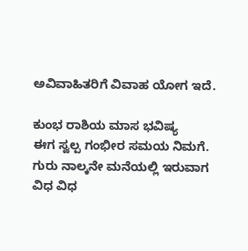ಅವಿವಾಹಿತರಿಗೆ ವಿವಾಹ ಯೋಗ ಇದೆ.

ಕುಂಭ ರಾಶಿಯ ಮಾಸ ಭವಿಷ್ಯ
ಈಗ ಸ್ವಲ್ಪ ಗಂಭೀರ ಸಮಯ ನಿಮಗೆ. ಗುರು ನಾಲ್ಕನೇ ಮನೆಯಲ್ಲಿ ಇರುವಾಗ ವಿಧ ವಿಧ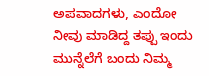ಅಪವಾದಗಳು, ಎಂದೋ ನೀವು ಮಾಡಿದ್ದ ತಪ್ಪು ಇಂದು ಮುನ್ನೆಲೆಗೆ ಬಂದು ನಿಮ್ಮ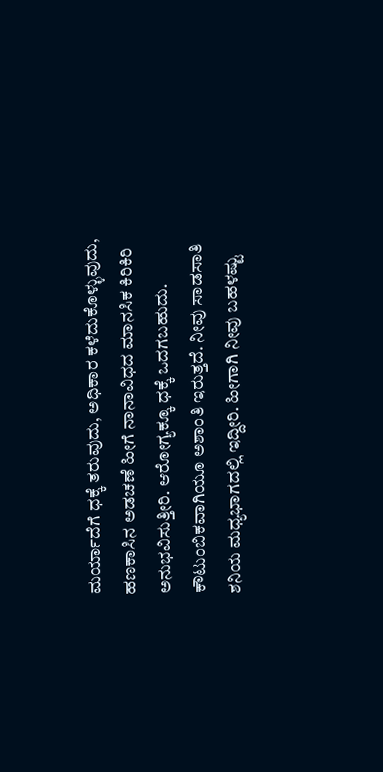ಮರ್ಯಾದೆಗೆ ಧಕ್ಕೆ ತರುವುದು, ಅಧಿಕಾರ ಕಳೆದುಕೊಳ್ಳುವುದು, ಹಣಕಾಸಿನ ಅಡಚಣೆ ಹೀಗೆ ನಾನಾವಿಧದ ಮಾನಸಿಕ ಕಿರಿಕಿರಿ ಅನುಭವಿಸುತ್ತೀರಿ. ಆರೋಗ್ಯಕ್ಕೂ ಧಕ್ಕೆ ಒದಗಬಹುದು.
ಕೌಟುಂಬಿಕವಾಗಿಯೂ ಅಶಾಂತಿ ಇರುತ್ತದೆ. ನೀವು ಸಾಡಸಾತಿ ಶನಿಯ ಮಧ್ಯಭಾಗದಲ್ಲಿ ಇದ್ದೀರಿ. ಹೀಗಾಗಿ ನೀವು ಬಹಳಷ್ಟು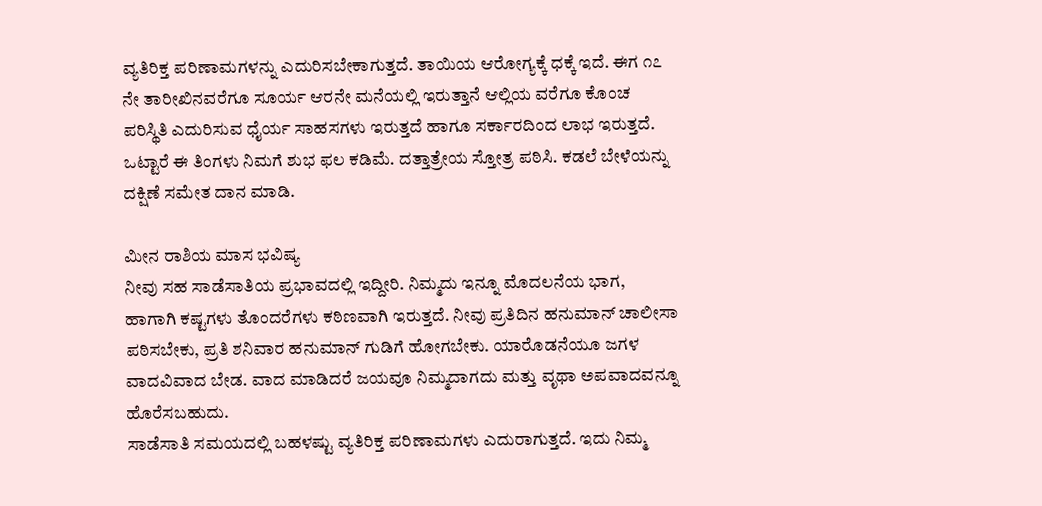ವ್ಯತಿರಿಕ್ತ ಪರಿಣಾಮಗಳನ್ನು ಎದುರಿಸಬೇಕಾಗುತ್ತದೆ. ತಾಯಿಯ ಆರೋಗ್ಯಕ್ಕೆ ಧಕ್ಕೆ ಇದೆ. ಈಗ ೧೭ ನೇ ತಾರೀಖಿನವರೆಗೂ ಸೂರ್ಯ ಆರನೇ ಮನೆಯಲ್ಲಿ ಇರುತ್ತಾನೆ ಆಲ್ಲಿಯ ವರೆಗೂ ಕೊಂಚ ಪರಿಸ್ಥಿತಿ ಎದುರಿಸುವ ಧೈರ್ಯ ಸಾಹಸಗಳು ಇರುತ್ತದೆ ಹಾಗೂ ಸರ್ಕಾರದಿಂದ ಲಾಭ ಇರುತ್ತದೆ. ಒಟ್ಟಾರೆ ಈ ತಿಂಗಳು ನಿಮಗೆ ಶುಭ ಫಲ ಕಡಿಮೆ. ದತ್ತಾತ್ರೇಯ ಸ್ತೋತ್ರ ಪಠಿಸಿ. ಕಡಲೆ ಬೇಳೆಯನ್ನು ದಕ್ಷಿಣೆ ಸಮೇತ ದಾನ ಮಾಡಿ.

ಮೀನ ರಾಶಿಯ ಮಾಸ ಭವಿಷ್ಯ
ನೀವು ಸಹ ಸಾಡೆಸಾತಿಯ ಪ್ರಭಾವದಲ್ಲಿ ಇದ್ದೀರಿ. ನಿಮ್ಮದು ಇನ್ನೂ ಮೊದಲನೆಯ ಭಾಗ, ಹಾಗಾಗಿ ಕಷ್ಟಗಳು ತೊಂದರೆಗಳು ಕಠಿಣವಾಗಿ ಇರುತ್ತದೆ. ನೀವು ಪ್ರತಿದಿನ ಹನುಮಾನ್ ಚಾಲೀಸಾ ಪಠಿಸಬೇಕು, ಪ್ರತಿ ಶನಿವಾರ ಹನುಮಾನ್ ಗುಡಿಗೆ ಹೋಗಬೇಕು. ಯಾರೊಡನೆಯೂ ಜಗಳ ವಾದವಿವಾದ ಬೇಡ. ವಾದ ಮಾಡಿದರೆ ಜಯವೂ ನಿಮ್ಮದಾಗದು ಮತ್ತು ವೃಥಾ ಅಪವಾದವನ್ನೂ ಹೊರೆಸಬಹುದು.
ಸಾಡೆಸಾತಿ ಸಮಯದಲ್ಲಿ ಬಹಳಷ್ಟು ವ್ಯತಿರಿಕ್ತ ಪರಿಣಾಮಗಳು ಎದುರಾಗುತ್ತದೆ. ಇದು ನಿಮ್ಮ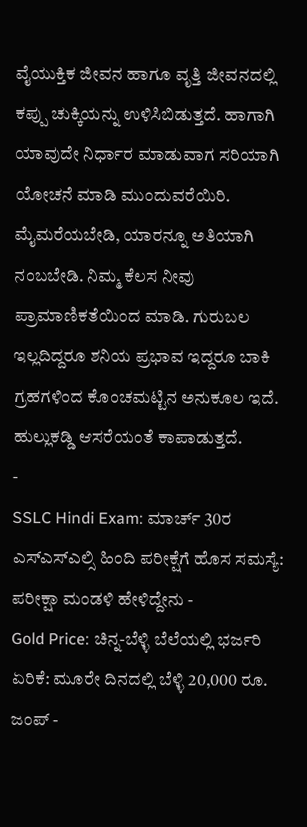ವೈಯುಕ್ತಿಕ ಜೀವನ ಹಾಗೂ ವೃತ್ತಿ ಜೀವನದಲ್ಲಿ ಕಪ್ಪು ಚುಕ್ಕಿಯನ್ನು ಉಳಿಸಿಬಿಡುತ್ತದೆ. ಹಾಗಾಗಿ ಯಾವುದೇ ನಿರ್ಧಾರ ಮಾಡುವಾಗ ಸರಿಯಾಗಿ ಯೋಚನೆ ಮಾಡಿ ಮುಂದುವರೆಯಿರಿ. ಮೈಮರೆಯಬೇಡಿ, ಯಾರನ್ನೂ ಅತಿಯಾಗಿ ನಂಬಬೇಡಿ. ನಿಮ್ಮ ಕೆಲಸ ನೀವು ಪ್ರಾಮಾಣಿಕತೆಯಿಂದ ಮಾಡಿ. ಗುರುಬಲ ಇಲ್ಲದಿದ್ದರೂ ಶನಿಯ ಪ್ರಭಾವ ಇದ್ದರೂ ಬಾಕಿ ಗ್ರಹಗಳಿಂದ ಕೊಂಚಮಟ್ಟಿನ ಅನುಕೂಲ ಇದೆ. ಹುಲ್ಲುಕಡ್ಡಿ ಆಸರೆಯಂತೆ ಕಾಪಾಡುತ್ತದೆ.
-
SSLC Hindi Exam: ಮಾರ್ಚ್ 30ರ ಎಸ್ಎಸ್ಎಲ್ಸಿ ಹಿಂದಿ ಪರೀಕ್ಷೆಗೆ ಹೊಸ ಸಮಸ್ಯೆ: ಪರೀಕ್ಷಾ ಮಂಡಳಿ ಹೇಳಿದ್ದೇನು -
Gold Price: ಚಿನ್ನ-ಬೆಳ್ಳಿ ಬೆಲೆಯಲ್ಲಿ ಭರ್ಜರಿ ಏರಿಕೆ: ಮೂರೇ ದಿನದಲ್ಲಿ ಬೆಳ್ಳಿ 20,000 ರೂ. ಜಂಪ್ -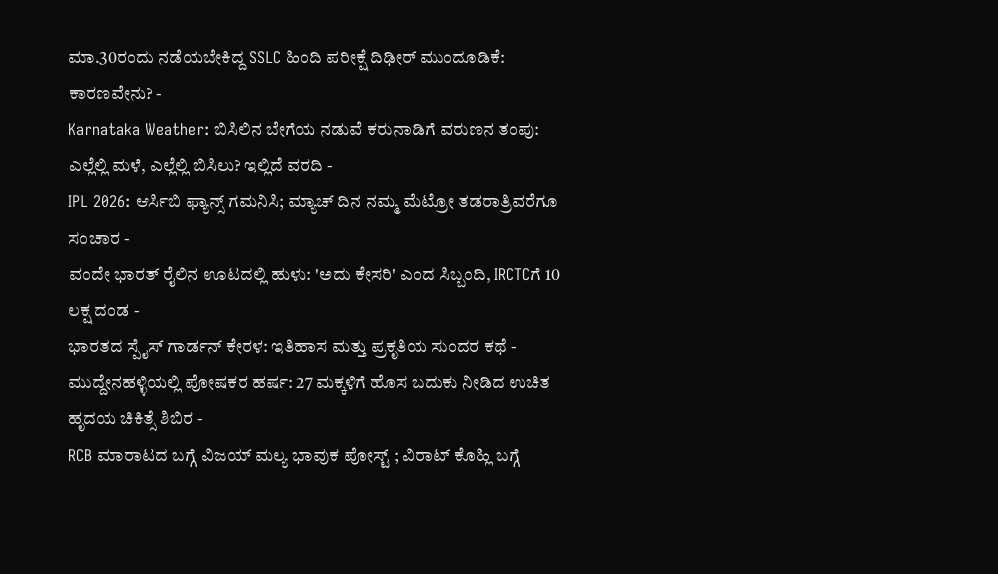ಮಾ.30ರಂದು ನಡೆಯಬೇಕಿದ್ದ SSLC ಹಿಂದಿ ಪರೀಕ್ಷೆ ದಿಢೀರ್ ಮುಂದೂಡಿಕೆ: ಕಾರಣವೇನು? -
Karnataka Weather: ಬಿಸಿಲಿನ ಬೇಗೆಯ ನಡುವೆ ಕರುನಾಡಿಗೆ ವರುಣನ ತಂಪು: ಎಲ್ಲೆಲ್ಲಿ ಮಳೆ, ಎಲ್ಲೆಲ್ಲಿ ಬಿಸಿಲು? ಇಲ್ಲಿದೆ ವರದಿ -
IPL 2026: ಆರ್ಸಿಬಿ ಫ್ಯಾನ್ಸ್ ಗಮನಿಸಿ; ಮ್ಯಾಚ್ ದಿನ ನಮ್ಮ ಮೆಟ್ರೋ ತಡರಾತ್ರಿವರೆಗೂ ಸಂಚಾರ -
ವಂದೇ ಭಾರತ್ ರೈಲಿನ ಊಟದಲ್ಲಿ ಹುಳು: 'ಅದು ಕೇಸರಿ' ಎಂದ ಸಿಬ್ಬಂದಿ, IRCTCಗೆ 10 ಲಕ್ಷ ದಂಡ -
ಭಾರತದ ಸ್ಪೈಸ್ ಗಾರ್ಡನ್ ಕೇರಳ: ಇತಿಹಾಸ ಮತ್ತು ಪ್ರಕೃತಿಯ ಸುಂದರ ಕಥೆ -
ಮುದ್ದೇನಹಳ್ಳಿಯಲ್ಲಿ ಪೋಷಕರ ಹರ್ಷ: 27 ಮಕ್ಕಳಿಗೆ ಹೊಸ ಬದುಕು ನೀಡಿದ ಉಚಿತ ಹೃದಯ ಚಿಕಿತ್ಸೆ ಶಿಬಿರ -
RCB ಮಾರಾಟದ ಬಗ್ಗೆ ವಿಜಯ್ ಮಲ್ಯ ಭಾವುಕ ಪೋಸ್ಟ್ ; ವಿರಾಟ್ ಕೊಹ್ಲಿ ಬಗ್ಗೆ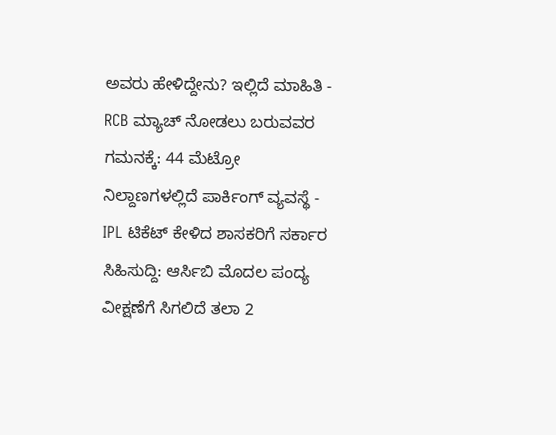ಅವರು ಹೇಳಿದ್ದೇನು? ಇಲ್ಲಿದೆ ಮಾಹಿತಿ -
RCB ಮ್ಯಾಚ್ ನೋಡಲು ಬರುವವರ ಗಮನಕ್ಕೆ: 44 ಮೆಟ್ರೋ ನಿಲ್ದಾಣಗಳಲ್ಲಿದೆ ಪಾರ್ಕಿಂಗ್ ವ್ಯವಸ್ಥೆ -
IPL ಟಿಕೆಟ್ ಕೇಳಿದ ಶಾಸಕರಿಗೆ ಸರ್ಕಾರ ಸಿಹಿಸುದ್ದಿ: ಆರ್ಸಿಬಿ ಮೊದಲ ಪಂದ್ಯ ವೀಕ್ಷಣೆಗೆ ಸಿಗಲಿದೆ ತಲಾ 2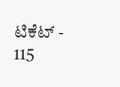ಟಿಕೆಟ್ -
115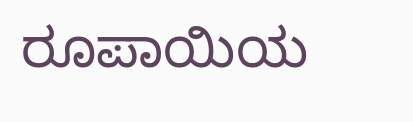ರೂಪಾಯಿಯ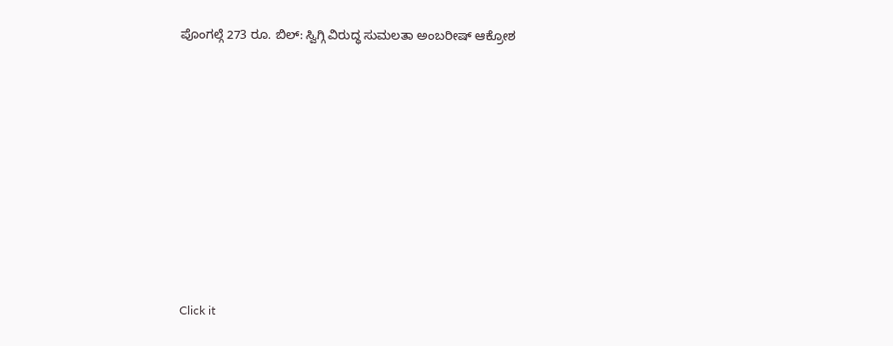ಪೊಂಗಲ್ಗೆ 273 ರೂ. ಬಿಲ್: ಸ್ವಿಗ್ಗಿ ವಿರುದ್ಧ ಸುಮಲತಾ ಅಂಬರೀಷ್ ಆಕ್ರೋಶ









Click it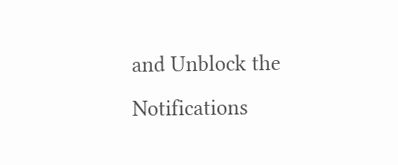and Unblock the Notifications